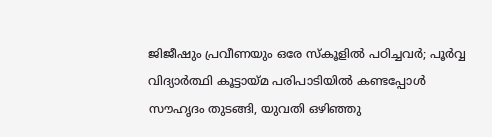ജിജീഷും പ്രവീണയും ഒരേ സ്‌കൂളില്‍ പഠിച്ചവര്‍; പൂര്‍വ്വ വിദ്യാര്‍ത്ഥി കൂട്ടായ്മ പരിപാടിയില്‍ കണ്ടപ്പോള്‍ സൗഹൃദം തുടങ്ങി, യുവതി ഒഴിഞ്ഞു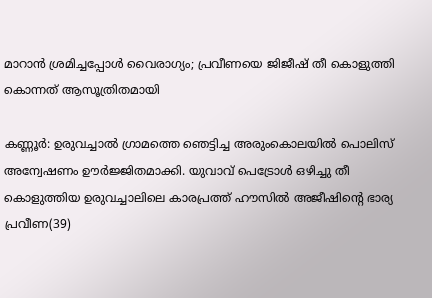മാറാന്‍ ശ്രമിച്ചപ്പോള്‍ വൈരാഗ്യം; പ്രവീണയെ ജിജീഷ് തീ കൊളുത്തി കൊന്നത് ആസൂത്രിതമായി

കണ്ണൂര്‍: ഉരുവച്ചാല്‍ ഗ്രാമത്തെ ഞെട്ടിച്ച അരുംകൊലയില്‍ പൊലിസ് അന്വേഷണം ഊര്‍ജ്ജിതമാക്കി. യുവാവ് പെട്രോള്‍ ഒഴിച്ചു തീ കൊളുത്തിയ ഉരുവച്ചാലിലെ കാരപ്രത്ത് ഹൗസില്‍ അജീഷിന്റെ ഭാര്യ പ്രവീണ(39)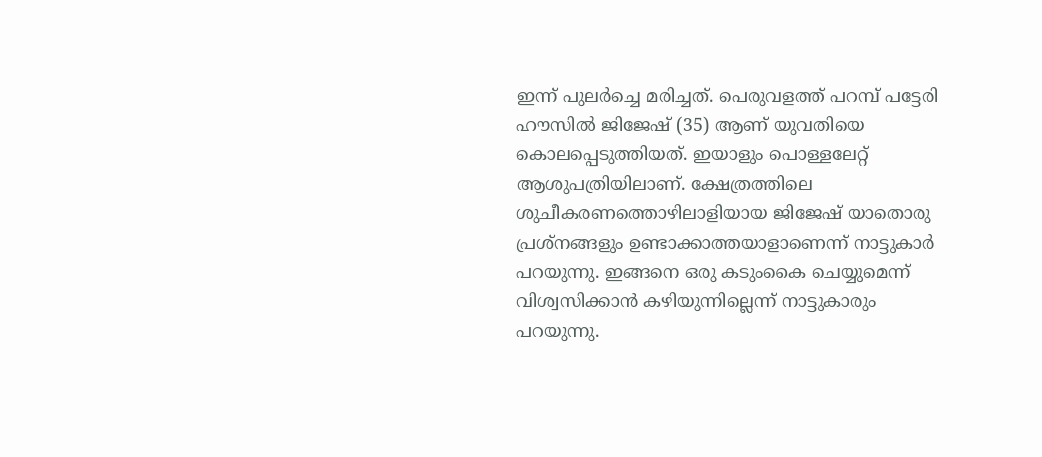ഇന്ന് പുലര്‍ച്ചെ മരിച്ചത്. പെരുവളത്ത് പറമ്പ് പട്ടേരി ഹൗസില്‍ ജിജേഷ് (35) ആണ് യുവതിയെ കൊലപ്പെടുത്തിയത്. ഇയാളും പൊള്ളലേറ്റ് ആശുപത്രിയിലാണ്. ക്ഷേത്രത്തിലെ ശുചീകരണത്തൊഴിലാളിയായ ജിജേഷ് യാതൊരു പ്രശ്‌നങ്ങളും ഉണ്ടാക്കാത്തയാളാണെന്ന് നാട്ടുകാര്‍ പറയുന്നു. ഇങ്ങനെ ഒരു കടുംകൈ ചെയ്യുമെന്ന് വിശ്വസിക്കാന്‍ കഴിയുന്നില്ലെന്ന് നാട്ടുകാരും പറയുന്നു.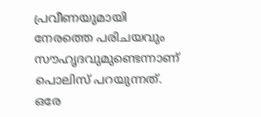പ്രവീണയുമായി നേരത്തെ പരിചയവും സൗഹൃദവുമുണ്ടെന്നാണ് പൊലിസ് പറയുന്നത്. ഒരേ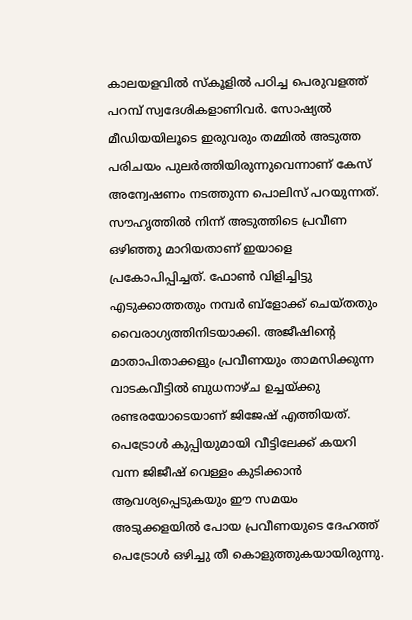കാലയളവില്‍ സ്‌കൂളില്‍ പഠിച്ച പെരുവളത്ത് പറമ്പ് സ്വദേശികളാണിവര്‍. സോഷ്യല്‍ മീഡിയയിലൂടെ ഇരുവരും തമ്മില്‍ അടുത്ത പരിചയം പുലര്‍ത്തിയിരുന്നുവെന്നാണ് കേസ് അന്വേഷണം നടത്തുന്ന പൊലിസ് പറയുന്നത്. സൗഹൃത്തില്‍ നിന്ന് അടുത്തിടെ പ്രവീണ ഒഴിഞ്ഞു മാറിയതാണ് ഇയാളെ പ്രകോപിപ്പിച്ചത്. ഫോണ്‍ വിളിച്ചിട്ടു എടുക്കാത്തതും നമ്പര്‍ ബ്ളോക്ക് ചെയ്തതും വൈരാഗ്യത്തിനിടയാക്കി. അജീഷിന്റെ മാതാപിതാക്കളും പ്രവീണയും താമസിക്കുന്ന വാടകവീട്ടില്‍ ബുധനാഴ്ച ഉച്ചയ്ക്കു രണ്ടരയോടെയാണ് ജിജേഷ് എത്തിയത്.
പെട്രോള്‍ കുപ്പിയുമായി വീട്ടിലേക്ക് കയറി വന്ന ജിജീഷ് വെള്ളം കുടിക്കാന്‍ ആവശ്യപ്പെടുകയും ഈ സമയം അടുക്കളയില്‍ പോയ പ്രവീണയുടെ ദേഹത്ത് പെട്രോള്‍ ഒഴിച്ചു തീ കൊളുത്തുകയായിരുന്നു.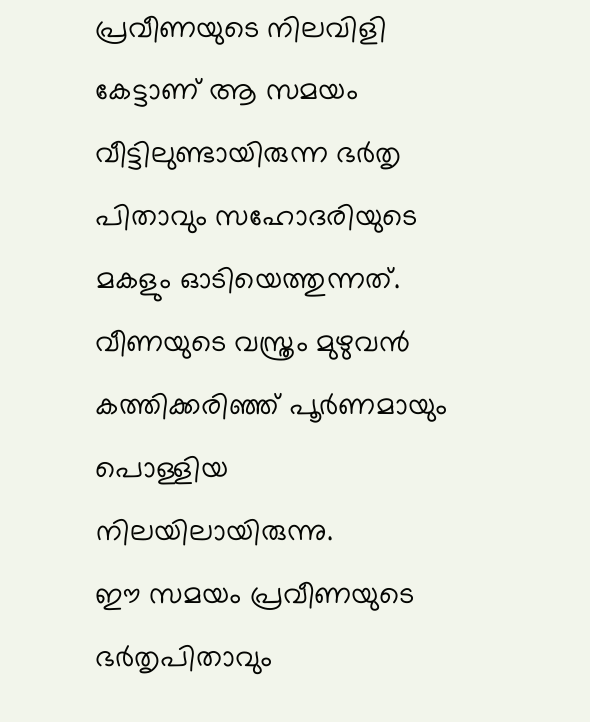പ്രവീണയുടെ നിലവിളി കേട്ടാണ് ആ സമയം വീട്ടിലുണ്ടായിരുന്ന ഭര്‍തൃ പിതാവും സഹോദരിയുടെ മകളും ഓടിയെത്തുന്നത്. വീണയുടെ വസ്ത്രം മുഴുവന്‍ കത്തിക്കരിഞ്ഞ് പൂര്‍ണമായും പൊള്ളിയ നിലയിലായിരുന്നു.
ഈ സമയം പ്രവീണയുടെ ഭര്‍തൃപിതാവും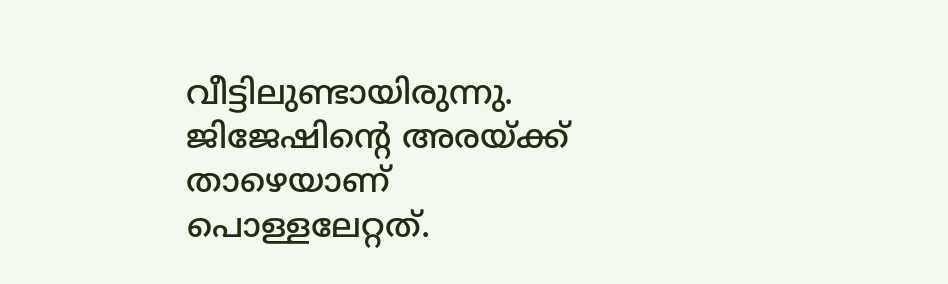വീട്ടിലുണ്ടായിരുന്നു. ജിജേഷിന്റെ അരയ്ക്ക് താഴെയാണ് പൊള്ളലേറ്റത്.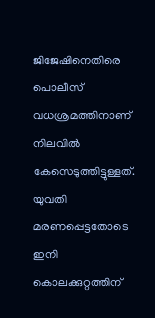ജിജേഷിനെതിരെ പൊലീസ് വധശ്രമത്തിനാണ് നിലവില്‍ കേസെടുത്തിട്ടുള്ളത്. യുവതി മരണപ്പെട്ടതോടെ ഇനി കൊലക്കുറ്റത്തിന്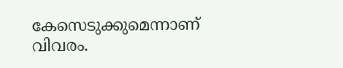കേസെടുക്കുമെന്നാണ് വിവരം.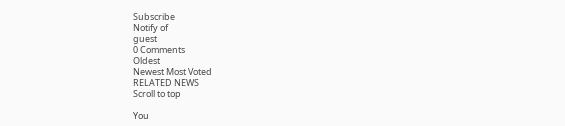Subscribe
Notify of
guest
0 Comments
Oldest
Newest Most Voted
RELATED NEWS
Scroll to top

You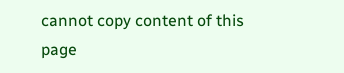cannot copy content of this page